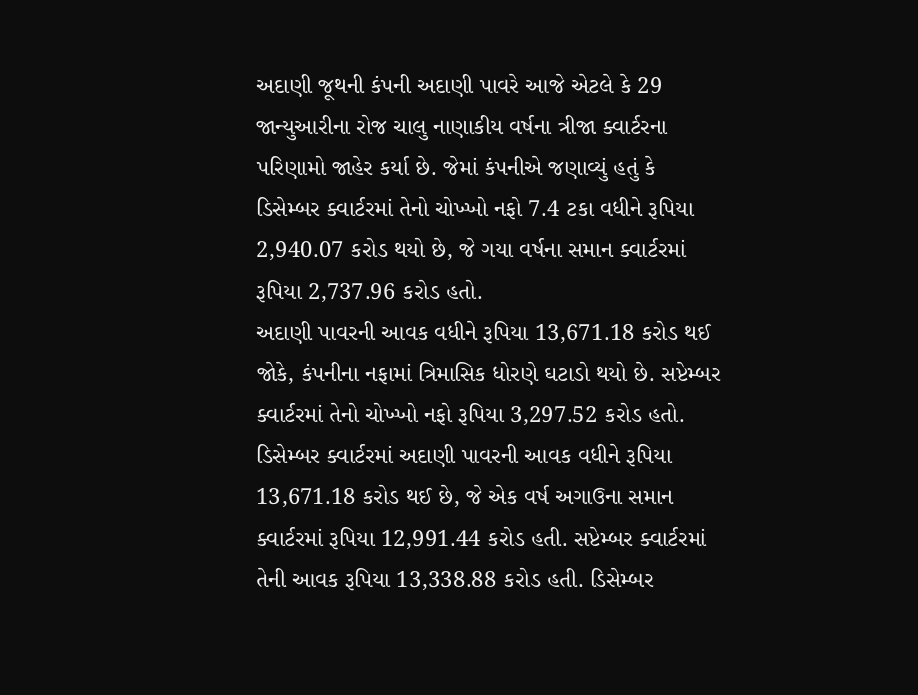અદાણી જૂથની કંપની અદાણી પાવરે આજે એટલે કે 29 જાન્યુઆરીના રોજ ચાલુ નાણાકીય વર્ષના ત્રીજા ક્વાર્ટરના પરિણામો જાહેર કર્યા છે. જેમાં કંપનીએ જણાવ્યું હતું કે ડિસેમ્બર ક્વાર્ટરમાં તેનો ચોખ્ખો નફો 7.4 ટકા વધીને રૂપિયા 2,940.07 કરોડ થયો છે, જે ગયા વર્ષના સમાન ક્વાર્ટરમાં રૂપિયા 2,737.96 કરોડ હતો.
અદાણી પાવરની આવક વધીને રૂપિયા 13,671.18 કરોડ થઈ
જોકે, કંપનીના નફામાં ત્રિમાસિક ધોરણે ઘટાડો થયો છે. સપ્ટેમ્બર ક્વાર્ટરમાં તેનો ચોખ્ખો નફો રૂપિયા 3,297.52 કરોડ હતો. ડિસેમ્બર ક્વાર્ટરમાં અદાણી પાવરની આવક વધીને રૂપિયા 13,671.18 કરોડ થઈ છે, જે એક વર્ષ અગાઉના સમાન ક્વાર્ટરમાં રૂપિયા 12,991.44 કરોડ હતી. સપ્ટેમ્બર ક્વાર્ટરમાં તેની આવક રૂપિયા 13,338.88 કરોડ હતી. ડિસેમ્બર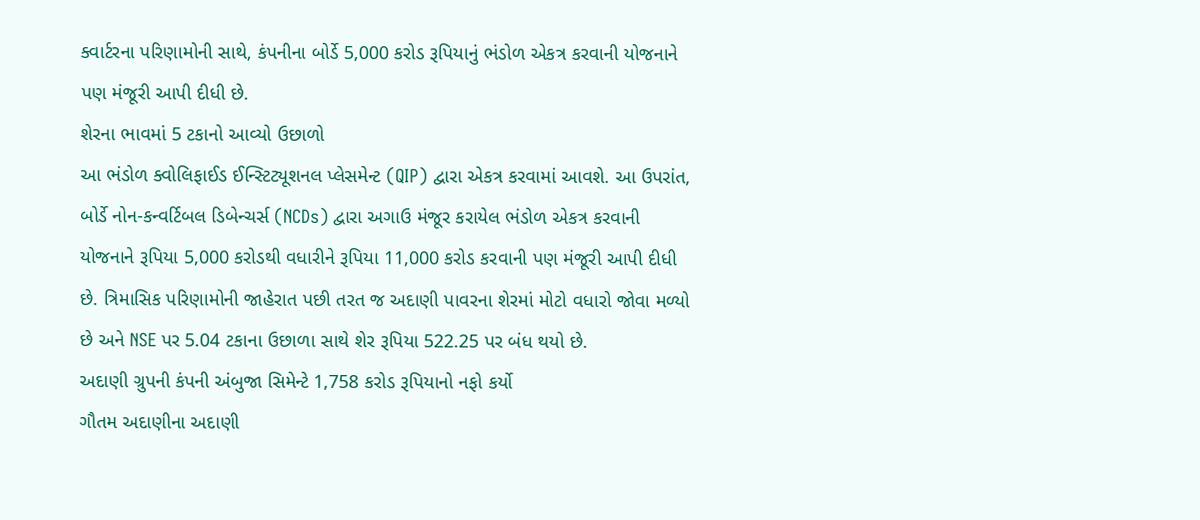ક્વાર્ટરના પરિણામોની સાથે, કંપનીના બોર્ડે 5,000 કરોડ રૂપિયાનું ભંડોળ એકત્ર કરવાની યોજનાને પણ મંજૂરી આપી દીધી છે.
શેરના ભાવમાં 5 ટકાનો આવ્યો ઉછાળો
આ ભંડોળ ક્વોલિફાઈડ ઈન્સ્ટિટ્યૂશનલ પ્લેસમેન્ટ (QIP) દ્વારા એકત્ર કરવામાં આવશે. આ ઉપરાંત, બોર્ડે નોન-કન્વર્ટિબલ ડિબેન્ચર્સ (NCDs) દ્વારા અગાઉ મંજૂર કરાયેલ ભંડોળ એકત્ર કરવાની યોજનાને રૂપિયા 5,000 કરોડથી વધારીને રૂપિયા 11,000 કરોડ કરવાની પણ મંજૂરી આપી દીધી છે. ત્રિમાસિક પરિણામોની જાહેરાત પછી તરત જ અદાણી પાવરના શેરમાં મોટો વધારો જોવા મળ્યો છે અને NSE પર 5.04 ટકાના ઉછાળા સાથે શેર રૂપિયા 522.25 પર બંધ થયો છે.
અદાણી ગ્રુપની કંપની અંબુજા સિમેન્ટે 1,758 કરોડ રૂપિયાનો નફો કર્યો
ગૌતમ અદાણીના અદાણી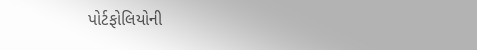પોર્ટફોલિયોની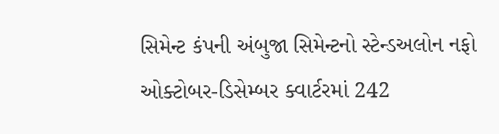સિમેન્ટ કંપની અંબુજા સિમેન્ટનો સ્ટેન્ડઅલોન નફો ઓક્ટોબર-ડિસેમ્બર ક્વાર્ટરમાં 242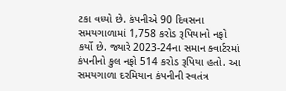ટકા વધ્યો છે. કંપનીએ 90 દિવસના સમયગાળામાં 1,758 કરોડ રૂપિયાનો નફો કર્યો છે. જ્યારે 2023-24ના સમાન ક્વાર્ટરમાં કંપનીનો કુલ નફો 514 કરોડ રૂપિયા હતો. આ સમયગાળા દરમિયાન કંપનીની સ્વતંત્ર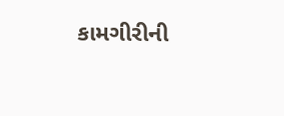કામગીરીની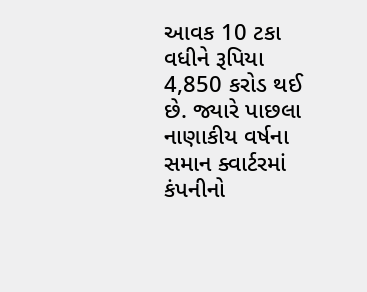આવક 10 ટકા વધીને રૂપિયા 4,850 કરોડ થઈ છે. જ્યારે પાછલા નાણાકીય વર્ષના સમાન ક્વાર્ટરમાં કંપનીનો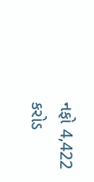નફો 4,422 કરોડ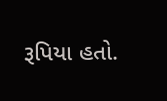રૂપિયા હતો.